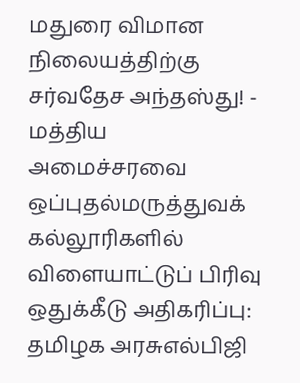மதுரை விமான நிலையத்திற்கு சர்வதேச அந்தஸ்து! - மத்திய அமைச்சரவை ஒப்புதல்மருத்துவக் கல்லூரிகளில் விளையாட்டுப் பிரிவு ஒதுக்கீடு அதிகரிப்பு: தமிழக அரசுஎல்பிஜி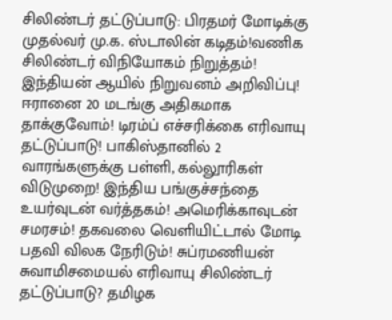சிலிண்டர் தட்டுப்பாடு: பிரதமர் மோடிக்கு முதல்வர் மு.க. ஸ்டாலின் கடிதம்!வணிக சிலிண்டர் விநியோகம் நிறுத்தம்! இந்தியன் ஆயில் நிறுவனம் அறிவிப்பு! ஈரானை 20 மடங்கு அதிகமாக தாக்குவோம்! டிரம்ப் எச்சரிக்கை எரிவாயு தட்டுப்பாடு! பாகிஸ்தானில் 2 வாரங்களுக்கு பள்ளி, கல்லூரிகள் விடுமுறை! இந்திய பங்குச்சந்தை உயர்வுடன் வர்த்தகம்! அமெரிக்காவுடன் சமரசம்! தகவலை வெளியிட்டால் மோடி பதவி விலக நேரிடும்! சுப்ரமணியன் சுவாமிசமையல் எரிவாயு சிலிண்டர் தட்டுப்பாடு? தமிழக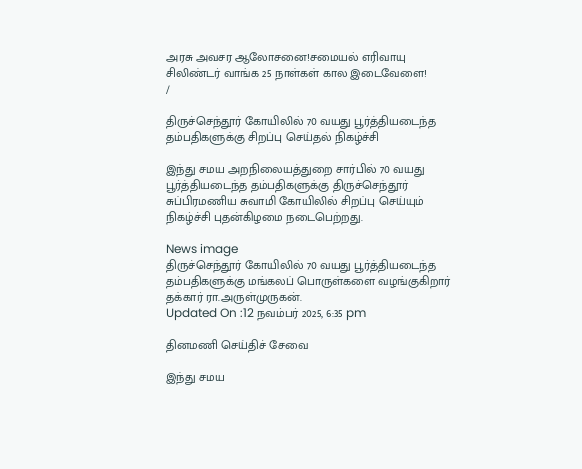அரசு அவசர ஆலோசனை!சமையல் எரிவாயு சிலிண்டர் வாங்க 25 நாள்கள் கால இடைவேளை!
/

திருச்செந்தூர் கோயிலில் 70 வயது பூர்த்தியடைந்த தம்பதிகளுக்கு சிறப்பு செய்தல் நிகழ்ச்சி

இந்து சமய அறநிலையத்துறை சார்பில் 70 வயது பூர்த்தியடைந்த தம்பதிகளுக்கு திருச்செந்தூர் சுப்பிரமணிய சுவாமி கோயிலில் சிறப்பு செய்யும் நிகழ்ச்சி புதன்கிழமை நடைபெற்றது.

News image
திருச்செந்தூர் கோயிலில் 70 வயது பூர்த்தியடைந்த தம்பதிகளுக்கு மங்கலப் பொருள்களை வழங்குகிறார் தக்கார் ரா.அருள்முருகன்.
Updated On :12 நவம்பர் 2025, 6:35 pm

தினமணி செய்திச் சேவை

இந்து சமய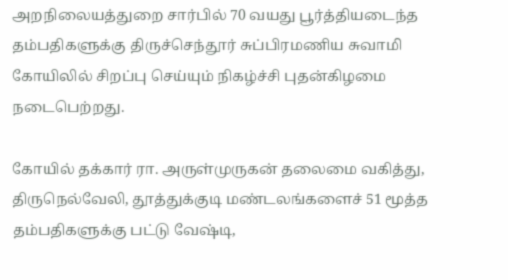அறநிலையத்துறை சார்பில் 70 வயது பூர்த்தியடைந்த தம்பதிகளுக்கு திருச்செந்தூர் சுப்பிரமணிய சுவாமி கோயிலில் சிறப்பு செய்யும் நிகழ்ச்சி புதன்கிழமை நடைபெற்றது.

கோயில் தக்கார் ரா. அருள்முருகன் தலைமை வகித்து, திருநெல்வேலி, தூத்துக்குடி மண்டலங்களைச் 51 மூத்த தம்பதிகளுக்கு பட்டு வேஷ்டி,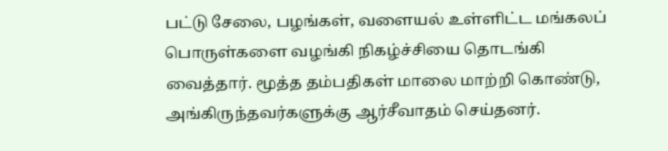பட்டு சேலை, பழங்கள், வளையல் உள்ளிட்ட மங்கலப் பொருள்களை வழங்கி நிகழ்ச்சியை தொடங்கி வைத்தார். மூத்த தம்பதிகள் மாலை மாற்றி கொண்டு, அங்கிருந்தவர்களுக்கு ஆர்சீவாதம் செய்தனர்.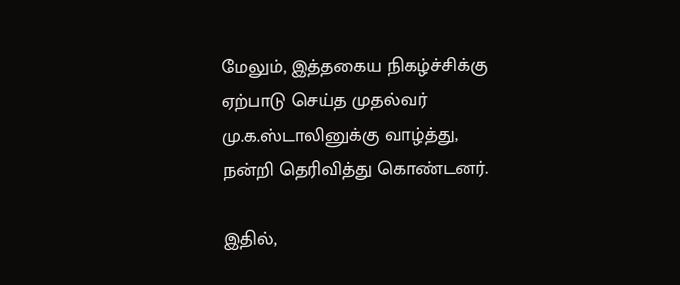மேலும், இத்தகைய நிகழ்ச்சிக்கு ஏற்பாடு செய்த முதல்வர் மு.க.ஸ்டாலினுக்கு வாழ்த்து, நன்றி தெரிவித்து கொண்டனர்.

இதில்,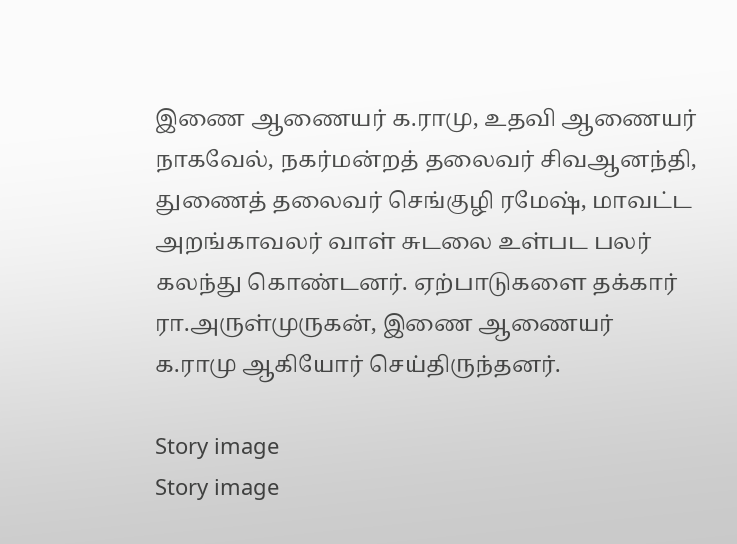இணை ஆணையர் க.ராமு, உதவி ஆணையர் நாகவேல், நகர்மன்றத் தலைவர் சிவஆனந்தி, துணைத் தலைவர் செங்குழி ரமேஷ், மாவட்ட அறங்காவலர் வாள் சுடலை உள்பட பலர் கலந்து கொண்டனர். ஏற்பாடுகளை தக்கார் ரா.அருள்முருகன், இணை ஆணையர் க.ராமு ஆகியோர் செய்திருந்தனர்.

Story image
Story image